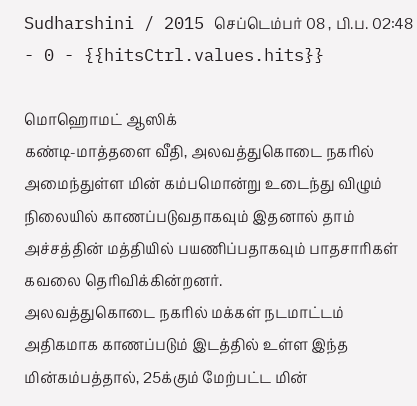Sudharshini / 2015 செப்டெம்பர் 08 , பி.ப. 02:48 - 0 - {{hitsCtrl.values.hits}}

மொஹொமட் ஆஸிக்
கண்டி-மாத்தளை வீதி, அலவத்துகொடை நகரில் அமைந்துள்ள மின் கம்பமொன்று உடைந்து விழும் நிலையில் காணப்படுவதாகவும் இதனால் தாம் அச்சத்தின் மத்தியில் பயணிப்பதாகவும் பாதசாரிகள் கவலை தெரிவிக்கின்றனர்.
அலவத்துகொடை நகரில் மக்கள் நடமாட்டம் அதிகமாக காணப்படும் இடத்தில் உள்ள இந்த மின்கம்பத்தால், 25க்கும் மேற்பட்ட மின்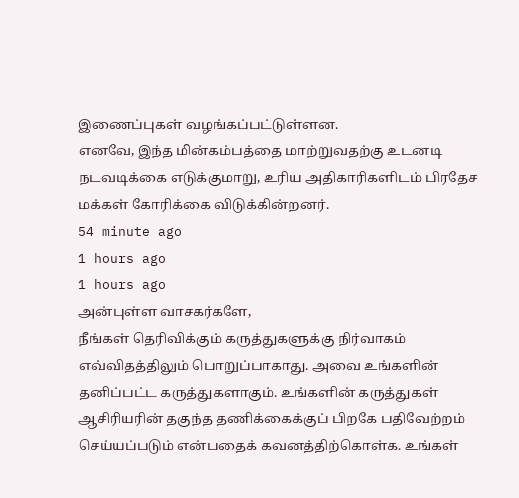இணைப்புகள் வழங்கப்பட்டுள்ளன.
எனவே, இந்த மின்கம்பத்தை மாற்றுவதற்கு உடனடி நடவடிக்கை எடுக்குமாறு, உரிய அதிகாரிகளிடம் பிரதேச மக்கள் கோரிக்கை விடுக்கின்றனர்.
54 minute ago
1 hours ago
1 hours ago
அன்புள்ள வாசகர்களே,
நீங்கள் தெரிவிக்கும் கருத்துகளுக்கு நிர்வாகம் எவ்விதத்திலும் பொறுப்பாகாது. அவை உங்களின் தனிப்பட்ட கருத்துகளாகும். உங்களின் கருத்துகள் ஆசிரியரின் தகுந்த தணிக்கைக்குப் பிறகே பதிவேற்றம் செய்யப்படும் என்பதைக் கவனத்திற்கொள்க. உங்கள்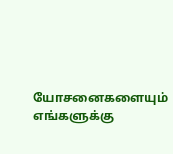யோசனைகளையும் எங்களுக்கு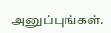அனுப்புங்கள்.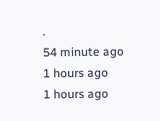.
54 minute ago
1 hours ago
1 hours ago